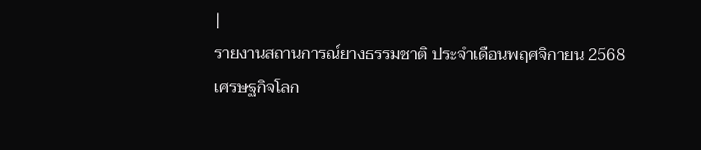|
รายงานสถานการณ์ยางธรรมชาติ ประจำเดือนพฤศจิกายน 2568
เศรษฐกิจโลก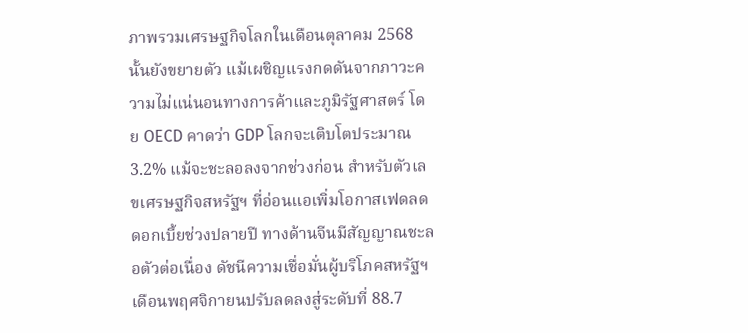ภาพรวมเศรษฐกิจโลกในเดือนตุลาคม 2568 นั้นยังขยายตัว แม้เผชิญแรงกดดันจากภาวะความไม่แน่นอนทางการค้าและภูมิรัฐศาสตร์ โดย OECD คาดว่า GDP โลกจะเติบโตประมาณ 3.2% แม้จะชะลอลงจากช่วงก่อน สำหรับตัวเลขเศรษฐกิจสหรัฐฯ ที่อ่อนแอเพิ่มโอกาสเฟดลดดอกเบี้ยช่วงปลายปี ทางด้านจีนมีสัญญาณชะลอตัวต่อเนื่อง ดัชนีความเชื่อมั่นผู้บริโภคสหรัฐฯ เดือนพฤศจิกายนปรับลดลงสู่ระดับที่ 88.7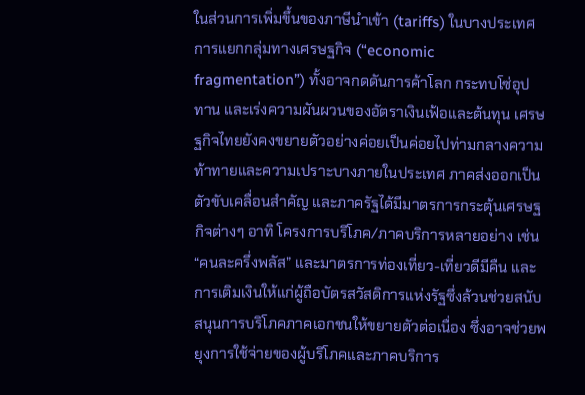ในส่วนการเพิ่มขึ้นของภาษีนำเข้า (tariffs) ในบางประเทศ การแยกกลุ่มทางเศรษฐกิจ (“economic fragmentation”) ทั้งอาจกดดันการค้าโลก กระทบโซ่อุปทาน และเร่งความผันผวนของอัตราเงินเฟ้อและต้นทุน เศรษฐกิจไทยยังคงขยายตัวอย่างค่อยเป็นค่อยไปท่ามกลางความท้าทายและความเปราะบางภายในประเทศ ภาคส่งออกเป็นตัวขับเคลื่อนสำคัญ และภาครัฐได้มีมาตรการกระตุ้นเศรษฐกิจต่างๆ อาทิ โครงการบริโภค/ภาคบริการหลายอย่าง เช่น “คนละครึ่งพลัส” และมาตรการท่องเที่ยว-เที่ยวดีมีคืน และการเติมเงินให้แก่ผู้ถือบัตรสวัสดิการแห่งรัฐซึ่งล้วนช่วยสนับสนุนการบริโภคภาคเอกชนให้ขยายตัวต่อเนื่อง ซึ่งอาจช่วยพยุงการใช้จ่ายของผู้บริโภคและภาคบริการ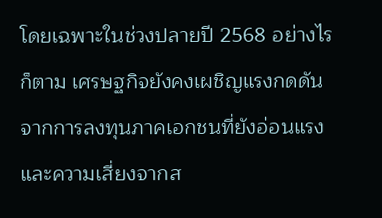โดยเฉพาะในช่วงปลายปี 2568 อย่างไรก็ตาม เศรษฐกิจยังคงเผชิญแรงกดดันจากการลงทุนภาคเอกชนที่ยังอ่อนแรง และความเสี่ยงจากส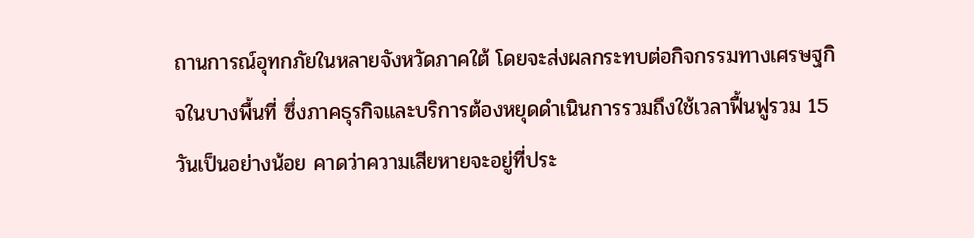ถานการณ์อุทกภัยในหลายจังหวัดภาคใต้ โดยจะส่งผลกระทบต่อกิจกรรมทางเศรษฐกิจในบางพื้นที่ ซึ่งภาคธุรกิจและบริการต้องหยุดดำเนินการรวมถึงใช้เวลาฟื้นฟูรวม 15 วันเป็นอย่างน้อย คาดว่าความเสียหายจะอยู่ที่ประ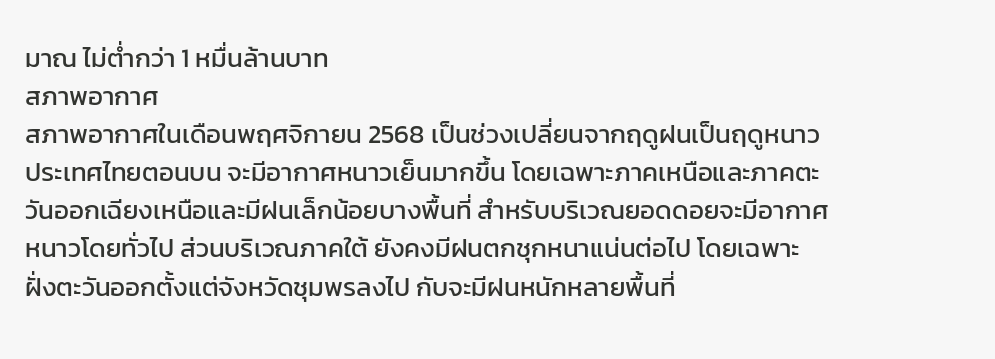มาณ ไม่ต่ำกว่า 1 หมื่นล้านบาท
สภาพอากาศ
สภาพอากาศในเดือนพฤศจิกายน 2568 เป็นช่วงเปลี่ยนจากฤดูฝนเป็นฤดูหนาว ประเทศไทยตอนบน จะมีอากาศหนาวเย็นมากขึ้น โดยเฉพาะภาคเหนือและภาคตะวันออกเฉียงเหนือและมีฝนเล็กน้อยบางพื้นที่ สำหรับบริเวณยอดดอยจะมีอากาศหนาวโดยทั่วไป ส่วนบริเวณภาคใต้ ยังคงมีฝนตกชุกหนาแน่นต่อไป โดยเฉพาะฝั่งตะวันออกตั้งแต่จังหวัดชุมพรลงไป กับจะมีฝนหนักหลายพื้นที่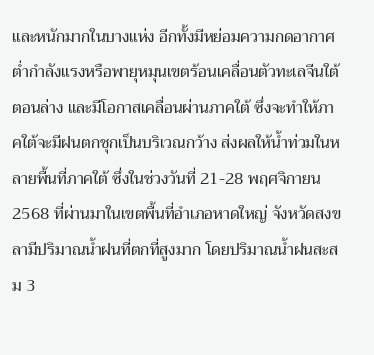และหนักมากในบางแห่ง อีกทั้งมีหย่อมความกดอากาศต่ำกำลังแรงหรือพายุหมุนเขตร้อนเคลื่อนตัวทะเลจีนใต้ตอนล่าง และมีโอกาสเคลื่อนผ่านภาคใต้ ซึ่งจะทำให้ภาคใต้จะมีฝนตกชุกเป็นบริเวณกว้าง ส่งผลให้น้ำท่วมในหลายพื้นที่ภาคใต้ ซึ่งในช่วงวันที่ 21-28 พฤศจิกายน 2568 ที่ผ่านมาในเขตพื้นที่อำเภอหาดใหญ่ จังหวัดสงขลามีปริมาณน้ำฝนที่ตกที่สูงมาก โดยปริมาณน้ำฝนสะสม 3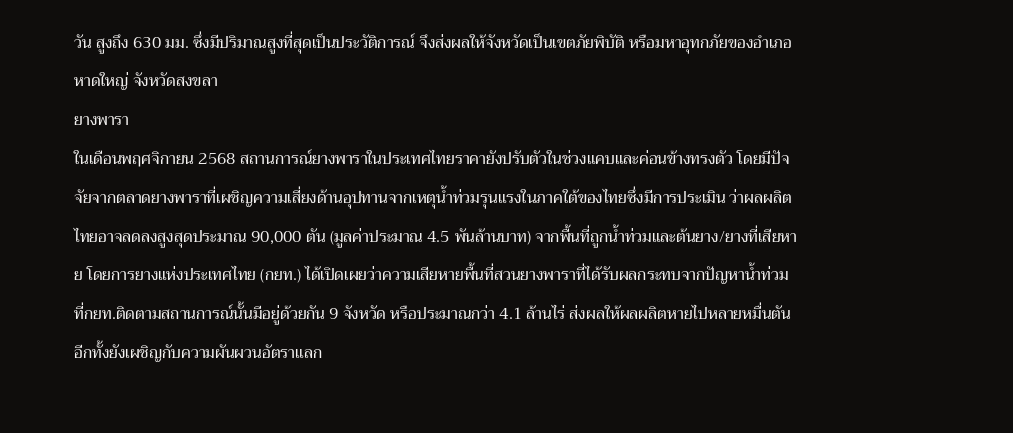วัน สูงถึง 630 มม. ซึ่งมีปริมาณสูงที่สุดเป็นประวัติการณ์ จึงส่งผลให้จังหวัดเป็นเขตภัยพิบัติ หรือมหาอุทกภัยของอำเภอหาดใหญ่ จังหวัดสงขลา
ยางพารา
ในเดือนพฤศจิกายน 2568 สถานการณ์ยางพาราในประเทศไทยราคายังปรับตัวในช่วงแคบและค่อนข้างทรงตัว โดยมีปัจจัยจากตลาดยางพาราที่เผชิญความเสี่ยงด้านอุปทานจากเหตุน้ำท่วมรุนแรงในภาคใต้ของไทยซึ่งมีการประเมิน ว่าผลผลิตไทยอาจลดลงสูงสุดประมาณ 90,000 ตัน (มูลค่าประมาณ 4.5 พันล้านบาท) จากพื้นที่ถูกน้ำท่วมและต้นยาง/ยางที่เสียหาย โดยการยางแห่งประเทศไทย (กยท.) ได้เปิดเผยว่าความเสียหายพื้นที่สวนยางพาราที่ได้รับผลกระทบจากปัญหาน้ำท่วมที่กยท.ติดตามสถานการณ์นั้นมีอยู่ด้วยกัน 9 จังหวัด หรือประมาณกว่า 4.1 ล้านไร่ ส่งผลให้ผลผลิตหายไปหลายหมื่นตัน อีกทั้งยังเผชิญกับความผันผวนอัตราแลก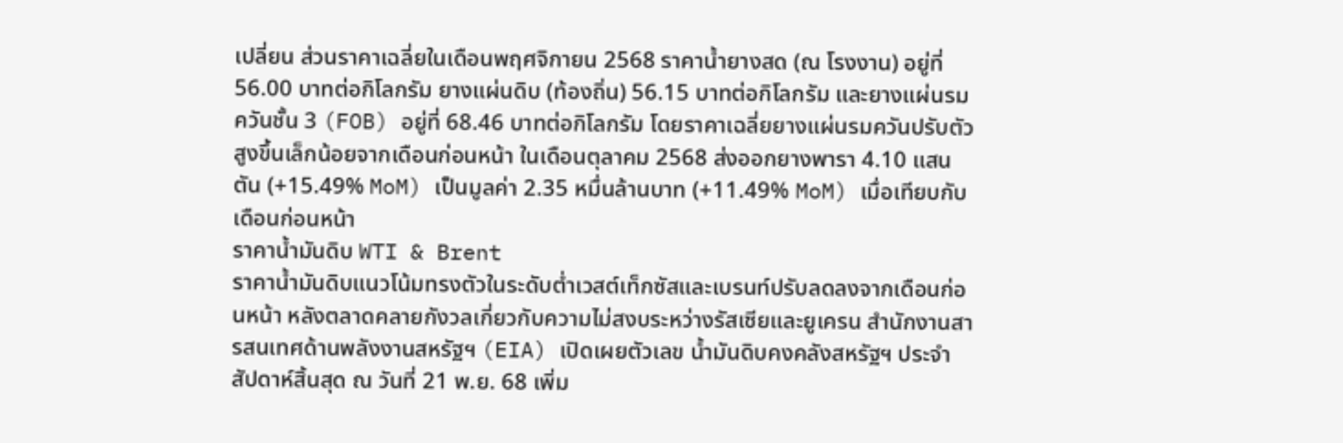เปลี่ยน ส่วนราคาเฉลี่ยในเดือนพฤศจิกายน 2568 ราคาน้ำยางสด (ณ โรงงาน) อยู่ที่ 56.00 บาทต่อกิโลกรัม ยางแผ่นดิบ (ท้องถิ่น) 56.15 บาทต่อกิโลกรัม และยางแผ่นรมควันชั้น 3 (FOB) อยู่ที่ 68.46 บาทต่อกิโลกรัม โดยราคาเฉลี่ยยางแผ่นรมควันปรับตัวสูงขึ้นเล็กน้อยจากเดือนก่อนหน้า ในเดือนตุลาคม 2568 ส่งออกยางพารา 4.10 แสนตัน (+15.49% MoM) เป็นมูลค่า 2.35 หมื่นล้านบาท (+11.49% MoM) เมื่อเทียบกับเดือนก่อนหน้า
ราคาน้ำมันดิบ WTI & Brent
ราคาน้ำมันดิบแนวโน้มทรงตัวในระดับต่ำเวสต์เท็กซัสและเบรนท์ปรับลดลงจากเดือนก่อนหน้า หลังตลาดคลายกังวลเกี่ยวกับความไม่สงบระหว่างรัสเซียและยูเครน สำนักงานสารสนเทศด้านพลังงานสหรัฐฯ (EIA) เปิดเผยตัวเลข น้ำมันดิบคงคลังสหรัฐฯ ประจำสัปดาห์สิ้นสุด ณ วันที่ 21 พ.ย. 68 เพิ่ม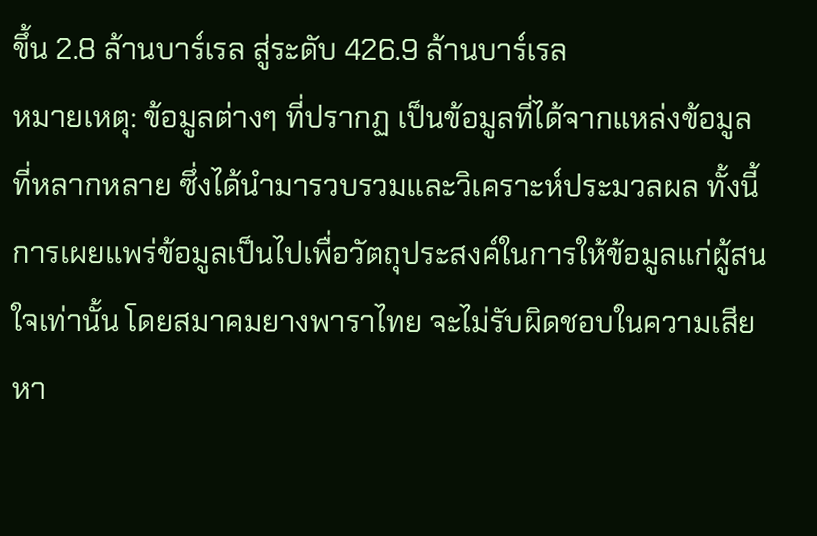ขึ้น 2.8 ล้านบาร์เรล สู่ระดับ 426.9 ล้านบาร์เรล
หมายเหตุ: ข้อมูลต่างๆ ที่ปรากฏ เป็นข้อมูลที่ได้จากแหล่งข้อมูลที่หลากหลาย ซึ่งได้นำมารวบรวมและวิเคราะห์ประมวลผล ทั้งนี้ การเผยแพร่ข้อมูลเป็นไปเพื่อวัตถุประสงค์ในการให้ข้อมูลแก่ผู้สนใจเท่านั้น โดยสมาคมยางพาราไทย จะไม่รับผิดชอบในความเสียหา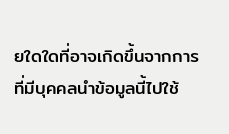ยใดใดที่อาจเกิดขึ้นจากการที่มีบุคคลนำข้อมูลนี้ไปใช้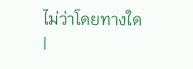ไม่ว่าโดยทางใด
|